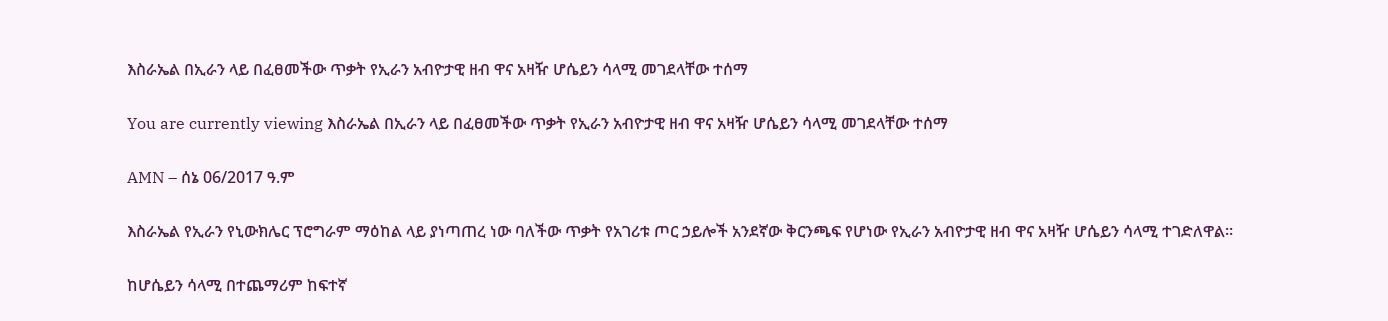እስራኤል በኢራን ላይ በፈፀመችው ጥቃት የኢራን አብዮታዊ ዘብ ዋና አዛዥ ሆሴይን ሳላሚ መገደላቸው ተሰማ

You are currently viewing እስራኤል በኢራን ላይ በፈፀመችው ጥቃት የኢራን አብዮታዊ ዘብ ዋና አዛዥ ሆሴይን ሳላሚ መገደላቸው ተሰማ

AMN – ሰኔ 06/2017 ዓ.ም

እስራኤል የኢራን የኒውክሌር ፕሮግራም ማዕከል ላይ ያነጣጠረ ነው ባለችው ጥቃት የአገሪቱ ጦር ኃይሎች አንደኛው ቅርንጫፍ የሆነው የኢራን አብዮታዊ ዘብ ዋና አዛዥ ሆሴይን ሳላሚ ተገድለዋል።

ከሆሴይን ሳላሚ በተጨማሪም ከፍተኛ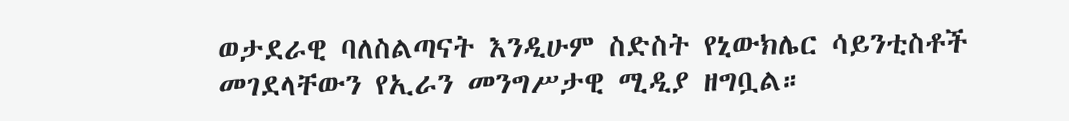ወታደራዊ ባለስልጣናት እንዲሁም ስድስት የኒውክሌር ሳይንቲስቶች መገደላቸውን የኢራን መንግሥታዊ ሚዲያ ዘግቧል።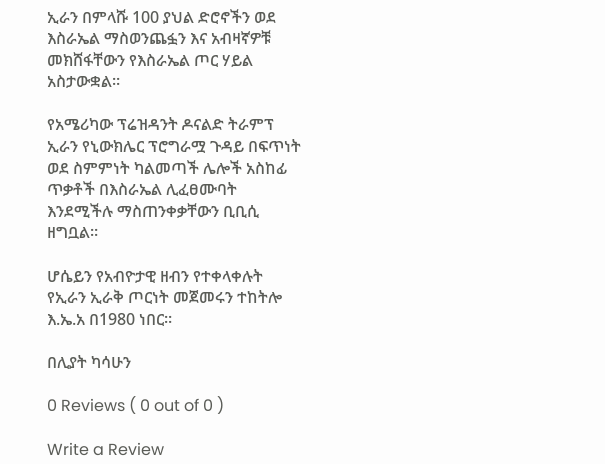ኢራን በምላሹ 100 ያህል ድሮኖችን ወደ እስራኤል ማስወንጨፏን እና አብዛኛዎቹ መክሸፋቸውን የእስራኤል ጦር ሃይል አስታውቋል።

የአሜሪካው ፕሬዝዳንት ዶናልድ ትራምፕ ኢራን የኒውክሌር ፕሮግራሟ ጉዳይ በፍጥነት ወደ ስምምነት ካልመጣች ሌሎች አስከፊ ጥቃቶች በእስራኤል ሊፈፀሙባት እንደሚችሉ ማስጠንቀቃቸውን ቢቢሲ ዘግቧል።

ሆሴይን የአብዮታዊ ዘብን የተቀላቀሉት የኢራን ኢራቅ ጦርነት መጀመሩን ተከትሎ እ.ኤ.አ በ1980 ነበር።

በሊያት ካሳሁን

0 Reviews ( 0 out of 0 )

Write a Review